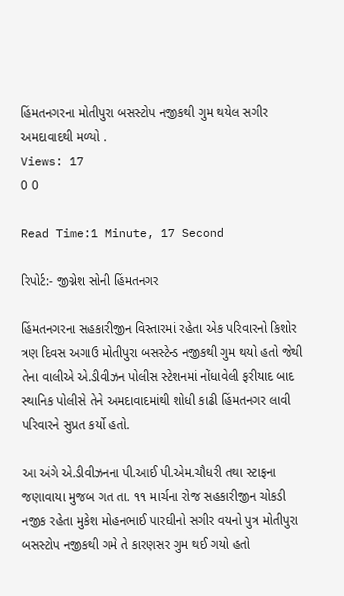હિંમતનગરના મોતીપુરા બસસ્ટોપ નજીકથી ગુમ થયેલ સગીર અમદાવાદથી મળ્યો .
Views: 17
0 0

Read Time:1 Minute, 17 Second

રિપોર્ટ:- જીગ્નેશ સોની હિંમતનગર

હિંમતનગરના સહકારીજીન વિસ્તારમાં રહેતા એક પરિવારનો કિશોર ત્રણ દિવસ અગાઉ મોતીપુરા બસસ્ટેન્ડ નજીકથી ગુમ થયો હતો જેથી તેના વાલીએ એ.ડીવીઝન પોલીસ સ્ટેશનમાં નોંધાવેલી ફરીયાદ બાદ સ્થાનિક પોલીસે તેને અમદાવાદમાંથી શોધી કાઢી હિંમતનગર લાવી પરિવારને સુપ્રત કર્યો હતો.

આ અંગે એ.ડીવીઝનના પી.આઈ પી.એમ.ચૌધરી તથા સ્ટાફના જણાવાયા મુજબ ગત તા. ૧૧ માર્ચના રોજ સહકારીજીન ચોકડી નજીક રહેતા મુકેશ મોહનભાઈ પારઘીનો સગીર વયનો પુત્ર મોતીપુરા બસસ્ટોપ નજીકથી ગમે તે કારણસર ગુમ થઈ ગયો હતો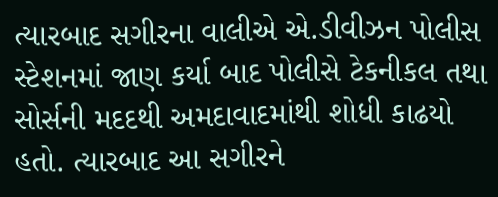ત્યારબાદ સગીરના વાલીએ એ.ડીવીઝન પોલીસ સ્ટેશનમાં જાણ કર્યા બાદ પોલીસે ટેકનીકલ તથા સોર્સની મદદથી અમદાવાદમાંથી શોધી કાઢયો હતો. ત્યારબાદ આ સગીરને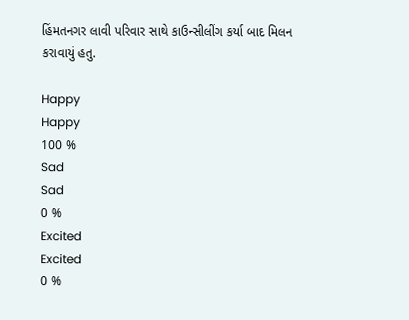હિંમતનગર લાવી પરિવાર સાથે કાઉન્સીલીંગ કર્યા બાદ મિલન કરાવાયું હતુ.

Happy
Happy
100 %
Sad
Sad
0 %
Excited
Excited
0 %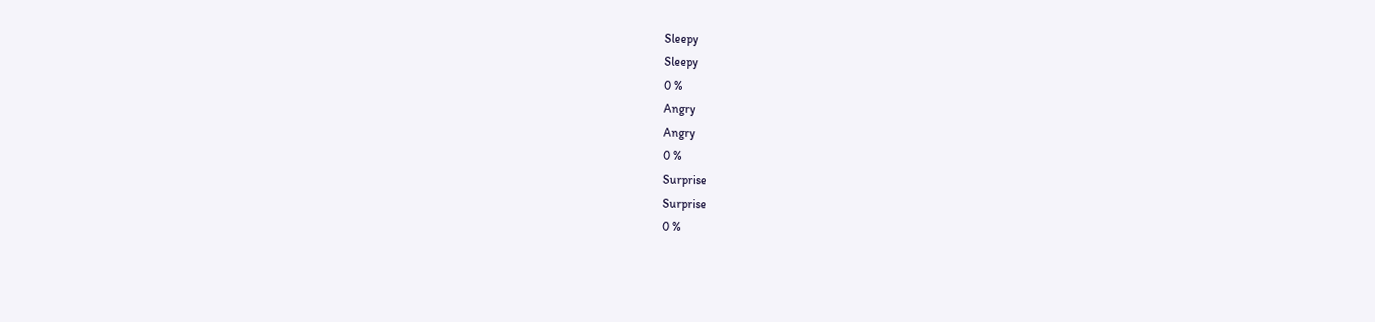Sleepy
Sleepy
0 %
Angry
Angry
0 %
Surprise
Surprise
0 %